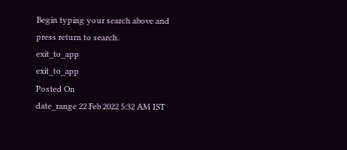Begin typing your search above and press return to search.
exit_to_app
exit_to_app
Posted On
date_range 22 Feb 2022 5:32 AM IST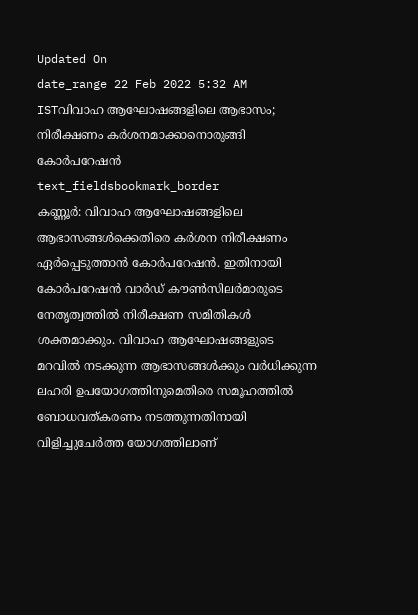Updated On
date_range 22 Feb 2022 5:32 AM ISTവിവാഹ ആഘോഷങ്ങളിലെ ആഭാസം; നിരീക്ഷണം കർശനമാക്കാനൊരുങ്ങി കോർപറേഷൻ
text_fieldsbookmark_border
കണ്ണൂർ: വിവാഹ ആഘോഷങ്ങളിലെ ആഭാസങ്ങൾക്കെതിരെ കർശന നിരീക്ഷണം ഏർപ്പെടുത്താൻ കോർപറേഷൻ. ഇതിനായി കോർപറേഷൻ വാർഡ് കൗൺസിലർമാരുടെ നേതൃത്വത്തിൽ നിരീക്ഷണ സമിതികൾ ശക്തമാക്കും. വിവാഹ ആഘോഷങ്ങളുടെ മറവിൽ നടക്കുന്ന ആഭാസങ്ങൾക്കും വർധിക്കുന്ന ലഹരി ഉപയോഗത്തിനുമെതിരെ സമൂഹത്തിൽ ബോധവത്കരണം നടത്തുന്നതിനായി വിളിച്ചുചേർത്ത യോഗത്തിലാണ്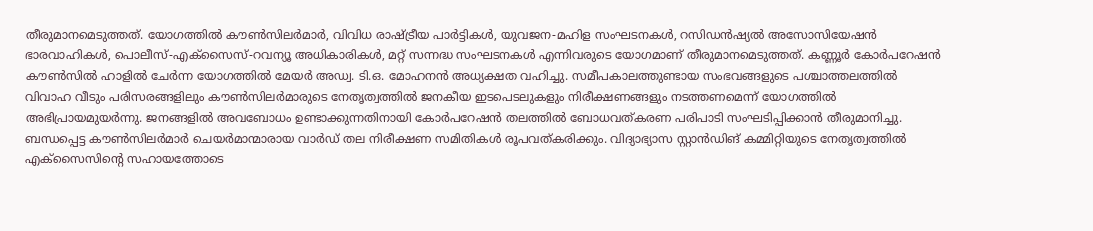തീരുമാനമെടുത്തത്. യോഗത്തിൽ കൗൺസിലർമാർ, വിവിധ രാഷ്ട്രീയ പാർട്ടികൾ, യുവജന-മഹിള സംഘടനകൾ, റസിഡൻഷ്യൽ അസോസിയേഷൻ ഭാരവാഹികൾ, പൊലീസ്-എക്സൈസ്-റവന്യൂ അധികാരികൾ, മറ്റ് സന്നദ്ധ സംഘടനകൾ എന്നിവരുടെ യോഗമാണ് തീരുമാനമെടുത്തത്. കണ്ണൂർ കോർപറേഷൻ കൗൺസിൽ ഹാളിൽ ചേർന്ന യോഗത്തിൽ മേയർ അഡ്വ. ടി.ഒ. മോഹനൻ അധ്യക്ഷത വഹിച്ചു. സമീപകാലത്തുണ്ടായ സംഭവങ്ങളുടെ പശ്ചാത്തലത്തിൽ വിവാഹ വീടും പരിസരങ്ങളിലും കൗൺസിലർമാരുടെ നേതൃത്വത്തിൽ ജനകീയ ഇടപെടലുകളും നിരീക്ഷണങ്ങളും നടത്തണമെന്ന് യോഗത്തിൽ അഭിപ്രായമുയർന്നു. ജനങ്ങളിൽ അവബോധം ഉണ്ടാക്കുന്നതിനായി കോർപറേഷൻ തലത്തിൽ ബോധവത്കരണ പരിപാടി സംഘടിപ്പിക്കാൻ തീരുമാനിച്ചു. ബന്ധപ്പെട്ട കൗൺസിലർമാർ ചെയർമാന്മാരായ വാർഡ് തല നിരീക്ഷണ സമിതികൾ രൂപവത്കരിക്കും. വിദ്യാഭ്യാസ സ്റ്റാൻഡിങ് കമ്മിറ്റിയുടെ നേതൃത്വത്തിൽ എക്സൈസിന്റെ സഹായത്തോടെ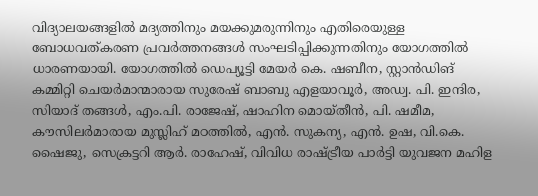വിദ്യാലയങ്ങളിൽ മദ്യത്തിനും മയക്കുമരുന്നിനും എതിരെയുള്ള ബോധവത്കരണ പ്രവർത്തനങ്ങൾ സംഘടിപ്പിക്കുന്നതിനും യോഗത്തിൽ ധാരണയായി. യോഗത്തിൽ ഡെപ്യൂട്ടി മേയർ കെ. ഷബീന, സ്റ്റാൻഡിങ് കമ്മിറ്റി ചെയർമാന്മാരായ സുരേഷ് ബാബു എളയാവൂർ, അഡ്വ. പി. ഇന്ദിര, സിയാദ് തങ്ങൾ, എം.പി. രാജേഷ്, ഷാഹിന മൊയ്തീൻ, പി. ഷമീമ, കൗസിലർമാരായ മുസ്ലിഹ് മഠത്തിൽ, എൻ. സുകന്യ, എൻ. ഉഷ, വി.കെ. ഷൈജു, സെക്രട്ടറി ആർ. രാഹേഷ്, വിവിധ രാഷ്ട്രീയ പാർട്ടി യുവജന മഹിള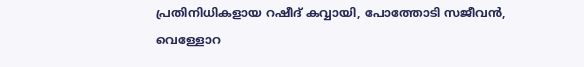പ്രതിനിധികളായ റഷീദ് കവ്വായി, പോത്തോടി സജീവൻ, വെള്ളോറ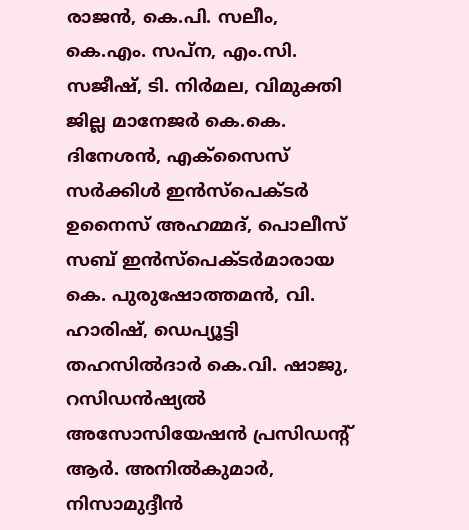രാജൻ, കെ.പി. സലീം, കെ.എം. സപ്ന, എം.സി. സജീഷ്, ടി. നിർമല, വിമുക്തി ജില്ല മാനേജർ കെ.കെ. ദിനേശൻ, എക്സൈസ് സർക്കിൾ ഇൻസ്പെക്ടർ ഉനൈസ് അഹമ്മദ്, പൊലീസ് സബ് ഇൻസ്പെക്ടർമാരായ കെ. പുരുഷോത്തമൻ, വി. ഹാരിഷ്, ഡെപ്യൂട്ടി തഹസിൽദാർ കെ.വി. ഷാജു, റസിഡൻഷ്യൽ അസോസിയേഷൻ പ്രസിഡന്റ് ആർ. അനിൽകുമാർ, നിസാമുദ്ദീൻ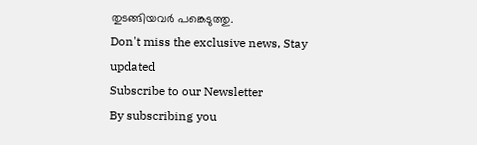തുടങ്ങിയവർ പങ്കെടുത്തു.
Don't miss the exclusive news, Stay updated
Subscribe to our Newsletter
By subscribing you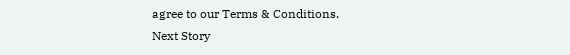agree to our Terms & Conditions.
Next Story